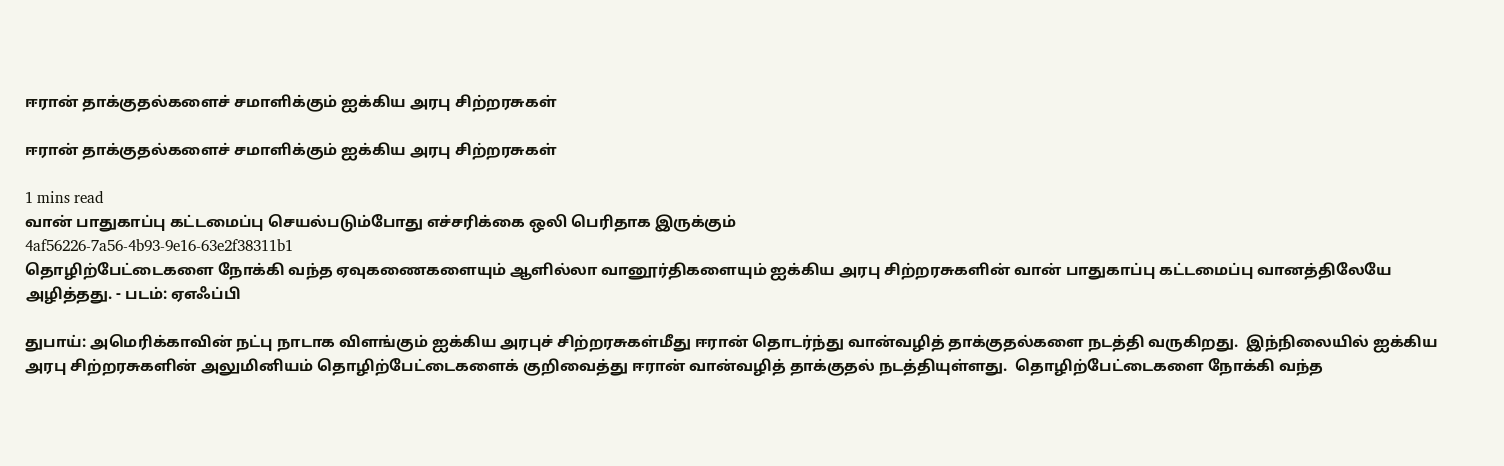ஈரான் தாக்குதல்களைச் சமாளிக்கும் ஐக்கிய அரபு சிற்றரசுகள்

ஈரான் தாக்குதல்களைச் சமாளிக்கும் ஐக்கிய அரபு சிற்றரசுகள்

1 mins read
வான் பாதுகாப்பு கட்டமைப்பு செயல்படும்போது எச்சரிக்கை ஒலி பெரிதாக இருக்கும்
4af56226-7a56-4b93-9e16-63e2f38311b1
தொழிற்பேட்டைகளை நோக்கி வந்த ஏவுகணைகளையும் ஆளில்லா வானூர்திகளையும் ஐக்கிய அரபு சிற்றரசுகளின் வான் பாதுகாப்பு கட்டமைப்பு வானத்திலேயே அழித்தது. - படம்: ஏஎஃப்பி

துபாய்: அமெரிக்காவின் நட்பு நாடாக விளங்கும் ஐக்கிய அரபுச் சிற்றரசுகள்மீது ஈரான் தொடர்ந்து வான்வழித் தாக்குதல்களை நடத்தி வருகிறது.  இந்நிலையில் ஐக்கிய அரபு சிற்றரசுகளின் அலுமினியம் தொழிற்பேட்டைகளைக் குறிவைத்து ஈரான் வான்வழித் தாக்குதல் நடத்தியுள்ளது.  தொழிற்பேட்டைகளை நோக்கி வந்த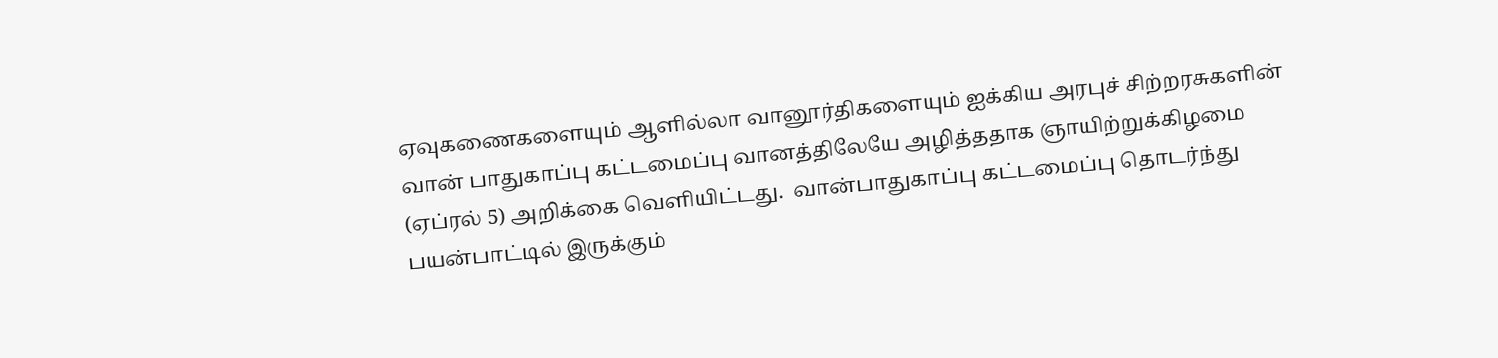ஏவுகணைகளையும் ஆளில்லா வானூர்திகளையும் ஐக்கிய அரபுச் சிற்றரசுகளின் வான் பாதுகாப்பு கட்டமைப்பு வானத்திலேயே அழித்ததாக ஞாயிற்றுக்கிழமை (ஏப்ரல் 5) அறிக்கை வெளியிட்டது.  வான்பாதுகாப்பு கட்டமைப்பு தொடர்ந்து பயன்பாட்டில் இருக்கும்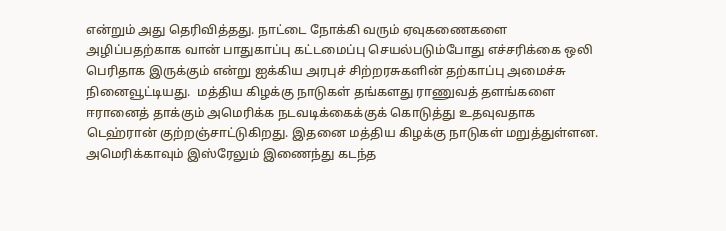என்றும் அது தெரிவித்தது. நாட்டை நோக்கி வரும் ஏவுகணைகளை அழிப்பதற்காக வான் பாதுகாப்பு கட்டமைப்பு செயல்படும்போது எச்சரிக்கை ஒலி பெரிதாக இருக்கும் என்று ஐக்கிய அரபுச் சிற்றரசுகளின் தற்காப்பு அமைச்சு நினைவூட்டியது.  மத்திய கிழக்கு நாடுகள் தங்களது ராணுவத் தளங்களை ஈரானைத் தாக்கும் அமெரிக்க நடவடிக்கைக்குக் கொடுத்து உதவுவதாக டெஹ்ரான் குற்றஞ்சாட்டுகிறது. இதனை மத்திய கிழக்கு நாடுகள் மறுத்துள்ளன.  அமெரிக்காவும் இஸ்ரேலும் இணைந்து கடந்த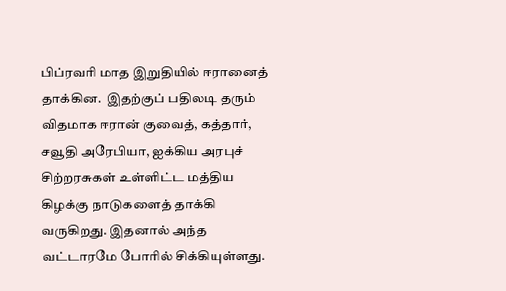பிப்ரவரி மாத இறுதியில் ஈரானைத் தாக்கின.  இதற்குப் பதிலடி தரும் விதமாக ஈரான் குவைத், கத்தார், சவூதி அரேபியா, ஐக்கிய அரபுச் சிற்றரசுகள் உள்ளிட்ட மத்திய கிழக்கு நாடுகளைத் தாக்கி வருகிறது. இதனால் அந்த வட்டாரமே போரில் சிக்கியுள்ளது.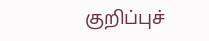குறிப்புச்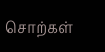சொற்கள்